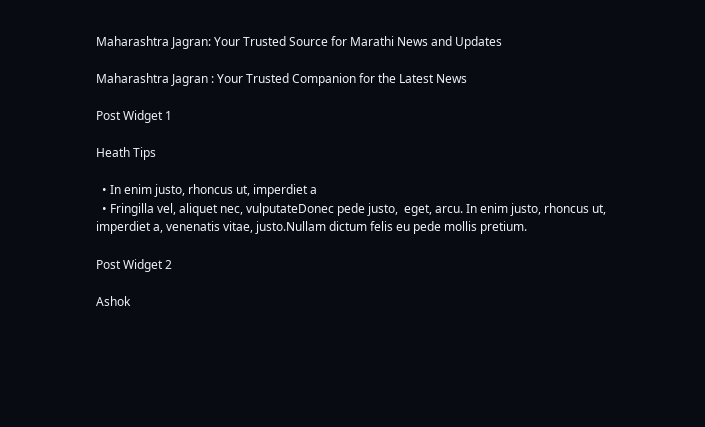Maharashtra Jagran: Your Trusted Source for Marathi News and Updates

Maharashtra Jagran : Your Trusted Companion for the Latest News

Post Widget 1

Heath Tips

  • In enim justo, rhoncus ut, imperdiet a
  • Fringilla vel, aliquet nec, vulputateDonec pede justo,  eget, arcu. In enim justo, rhoncus ut, imperdiet a, venenatis vitae, justo.Nullam dictum felis eu pede mollis pretium.

Post Widget 2

Ashok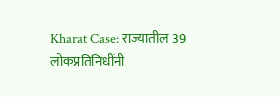Kharat Case: राज्यातील 39 लोकप्रतिनिधींनी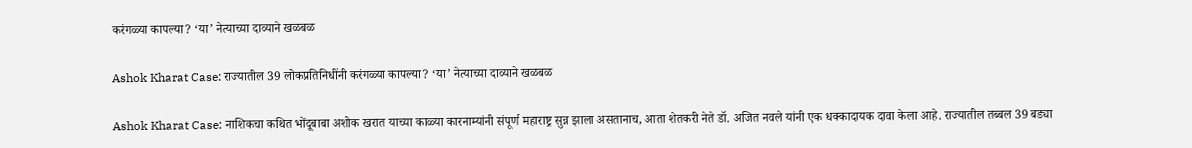करंगळ्या कापल्या? ‘या’ नेत्याच्या दाव्याने खळबळ

Ashok Kharat Case: राज्यातील 39 लोकप्रतिनिधींनी करंगळ्या कापल्या? ‘या’ नेत्याच्या दाव्याने खळबळ

Ashok Kharat Case: नाशिकचा कथित भोंदूबाबा अशोक खरात याच्या काळ्या कारनाम्यांनी संपूर्ण महाराष्ट्र सुन्न झाला असतानाच, आता शेतकरी नेते डॉ. अजित नवले यांनी एक धक्कादायक दावा केला आहे. राज्यातील तब्बल 39 बड्या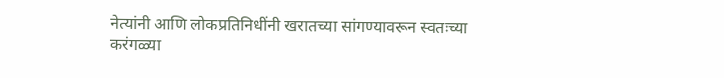नेत्यांनी आणि लोकप्रतिनिधींनी खरातच्या सांगण्यावरून स्वतःच्या करंगळ्या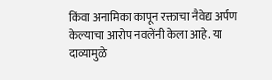किंवा अनामिका कापून रक्ताचा नैवेद्य अर्पण केल्याचा आरोप नवलेंनी केला आहे. या दाव्यामुळे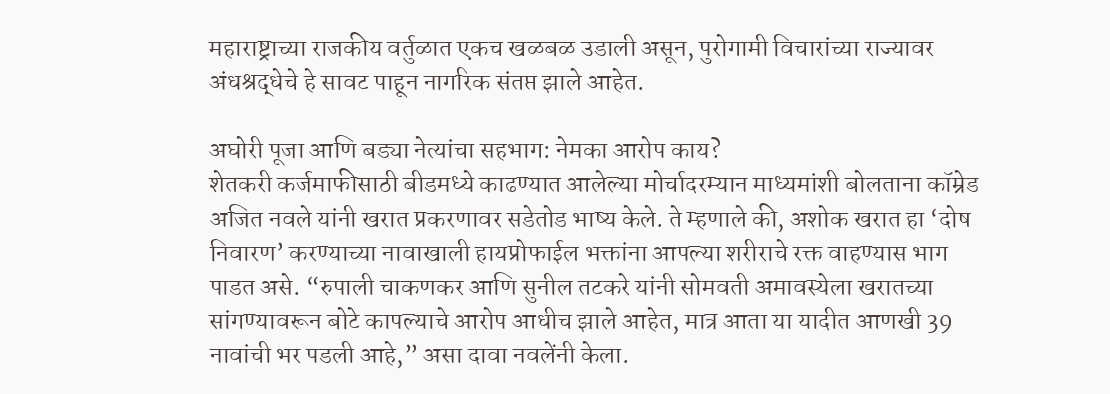महाराष्ट्राच्या राजकीय वर्तुळात एकच खळबळ उडाली असून, पुरोगामी विचारांच्या राज्यावर अंधश्रद्धेचे हे सावट पाहून नागरिक संतप्त झाले आहेत.

अघोरी पूजा आणि बड्या नेत्यांचा सहभाग: नेमका आरोप काय?
शेतकरी कर्जमाफीसाठी बीडमध्ये काढण्यात आलेल्या मोर्चादरम्यान माध्यमांशी बोलताना कॉम्रेड अजित नवले यांनी खरात प्रकरणावर सडेतोड भाष्य केले. ते म्हणाले की, अशोक खरात हा ‘दोष निवारण’ करण्याच्या नावाखाली हायप्रोफाईल भक्तांना आपल्या शरीराचे रक्त वाहण्यास भाग पाडत असे. “रुपाली चाकणकर आणि सुनील तटकरे यांनी सोमवती अमावस्येला खरातच्या सांगण्यावरून बोटे कापल्याचे आरोप आधीच झाले आहेत, मात्र आता या यादीत आणखी 39 नावांची भर पडली आहे,” असा दावा नवलेंनी केला.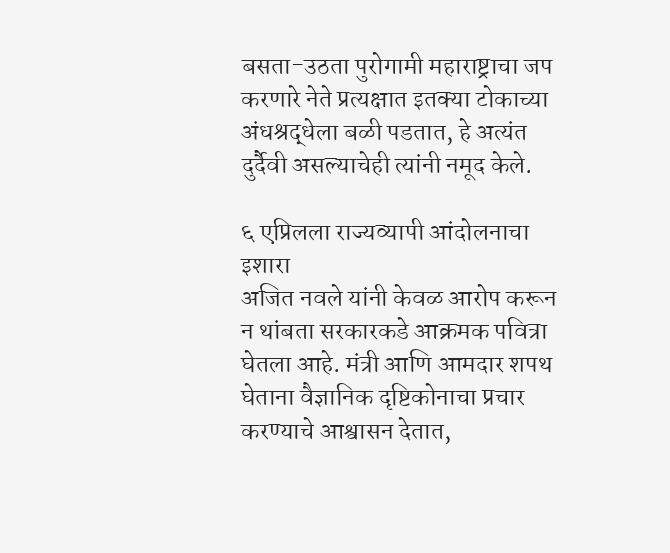बसता-उठता पुरोगामी महाराष्ट्राचा जप करणारे नेते प्रत्यक्षात इतक्या टोकाच्या अंधश्रद्धेला बळी पडतात, हे अत्यंत दुर्दैवी असल्याचेही त्यांनी नमूद केले.

६ एप्रिलला राज्यव्यापी आंदोलनाचा इशारा
अजित नवले यांनी केवळ आरोप करून न थांबता सरकारकडे आक्रमक पवित्रा घेतला आहे. मंत्री आणि आमदार शपथ घेताना वैज्ञानिक दृष्टिकोनाचा प्रचार करण्याचे आश्वासन देतात,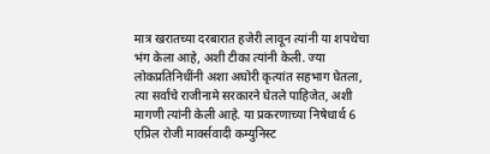मात्र खरातच्या दरबारात हजेरी लावून त्यांनी या शपथेचा भंग केला आहे, अशी टीका त्यांनी केली. ज्या लोकप्रतिनिधींनी अशा अघोरी कृत्यांत सहभाग घेतला, त्या सर्वांचे राजीनामे सरकारने घेतले पाहिजेत, अशी मागणी त्यांनी केली आहे. या प्रकरणाच्या निषेधार्थ 6 एप्रिल रोजी मार्क्सवादी कम्युनिस्ट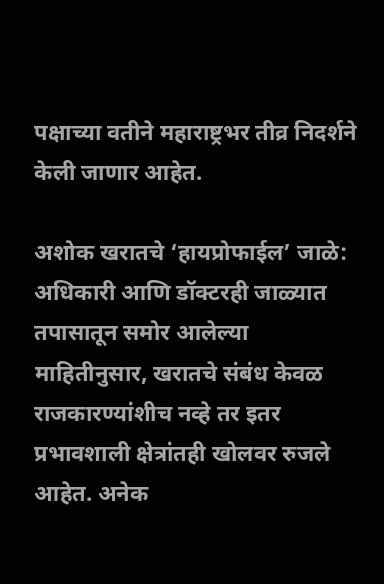पक्षाच्या वतीने महाराष्ट्रभर तीव्र निदर्शने केली जाणार आहेत.

अशोक खरातचे ‘हायप्रोफाईल’ जाळे: अधिकारी आणि डॉक्टरही जाळ्यात
तपासातून समोर आलेल्या माहितीनुसार, खरातचे संबंध केवळ राजकारण्यांशीच नव्हे तर इतर प्रभावशाली क्षेत्रांतही खोलवर रुजले आहेत. अनेक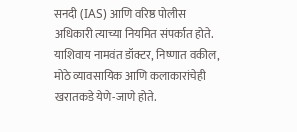सनदी (IAS) आणि वरिष्ठ पोलीस अधिकारी त्याच्या नियमित संपर्कात होते. याशिवाय नामवंत डॉक्टर, निष्णात वकील, मोठे व्यावसायिक आणि कलाकारांचेही खरातकडे येणे-जाणे होते.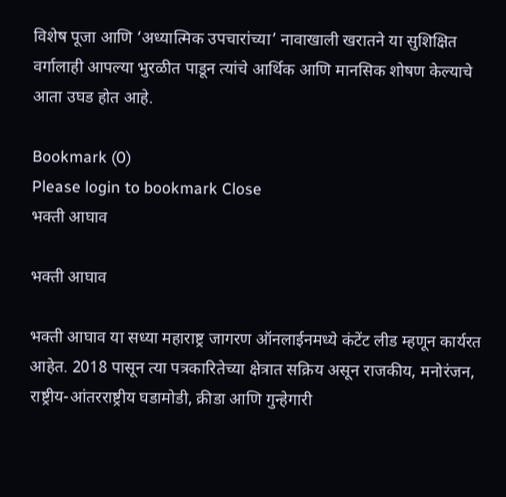विशेष पूजा आणि ‘अध्यात्मिक उपचारांच्या’ नावाखाली खरातने या सुशिक्षित वर्गालाही आपल्या भुरळीत पाडून त्यांचे आर्थिक आणि मानसिक शोषण केल्याचे आता उघड होत आहे.

Bookmark (0)
Please login to bookmark Close
भक्ती आघाव

भक्ती आघाव

भक्ती आघाव या सध्या महाराष्ट्र जागरण ऑनलाईनमध्ये कंटेंट लीड म्हणून कार्यरत आहेत. 2018 पासून त्या पत्रकारितेच्या क्षेत्रात सक्रिय असून राजकीय, मनोरंजन, राष्ट्रीय-आंतरराष्ट्रीय घडामोडी, क्रीडा आणि गुन्हेगारी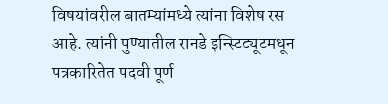विषयांवरील बातम्यांमध्ये त्यांना विशेष रस आहे. त्यांनी पुण्यातील रानडे इन्स्टिट्यूटमधून पत्रकारितेत पदवी पूर्ण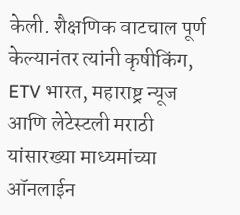केली. शैक्षणिक वाटचाल पूर्ण केल्यानंतर त्यांनी कृषीकिंग, ETV भारत, महाराष्ट्र न्यूज आणि लेटेस्टली मराठी यांसारख्या माध्यमांच्या ऑनलाईन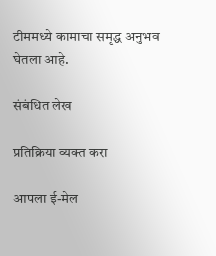टीममध्ये कामाचा समृद्ध अनुभव घेतला आहे.

संबंधित लेख

प्रतिक्रिया व्यक्त करा

आपला ई-मेल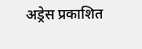अड्रेस प्रकाशित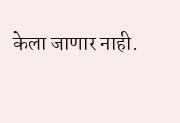केला जाणार नाही.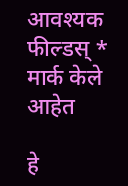आवश्यक फील्डस् * मार्क केले आहेत

हे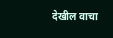देखील वाचा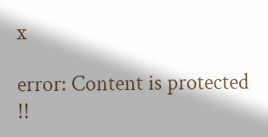x

error: Content is protected !!